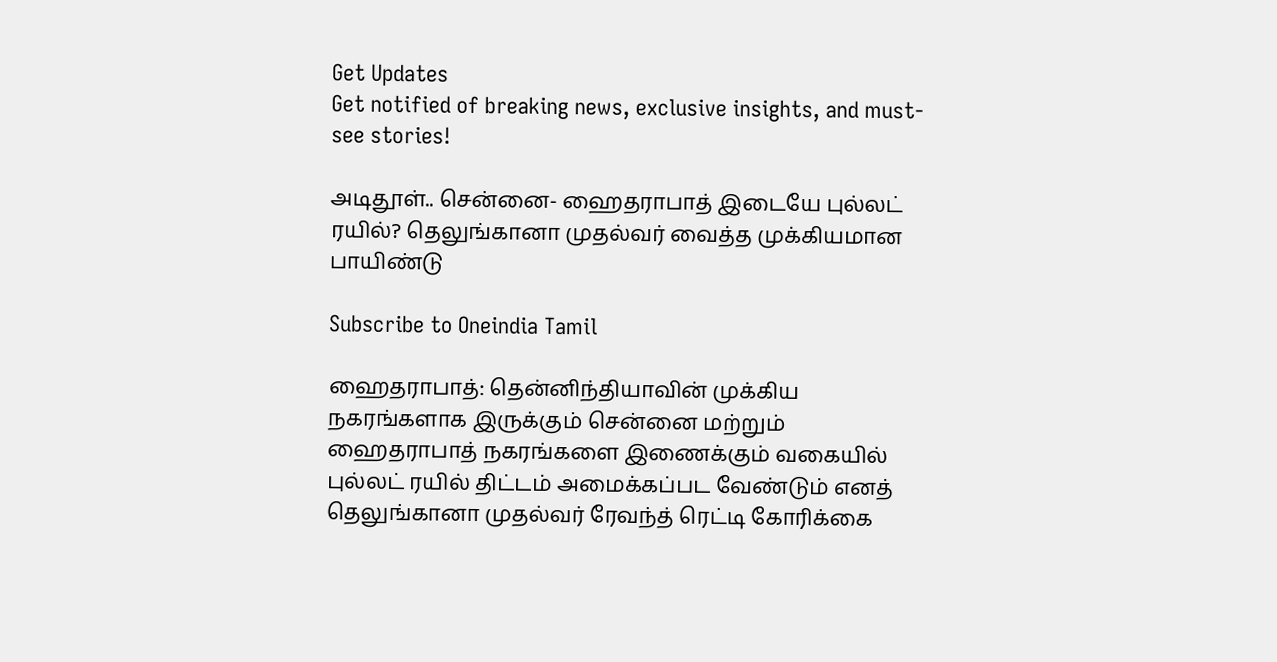Get Updates
Get notified of breaking news, exclusive insights, and must-see stories!

அடிதூள்.. சென்னை- ஹைதராபாத் இடையே புல்லட் ரயில்? தெலுங்கானா முதல்வர் வைத்த முக்கியமான பாயிண்டு

Subscribe to Oneindia Tamil

ஹைதராபாத்: தென்னிந்தியாவின் முக்கிய நகரங்களாக இருக்கும் சென்னை மற்றும் ஹைதராபாத் நகரங்களை இணைக்கும் வகையில் புல்லட் ரயில் திட்டம் அமைக்கப்பட வேண்டும் எனத் தெலுங்கானா முதல்வர் ரேவந்த் ரெட்டி கோரிக்கை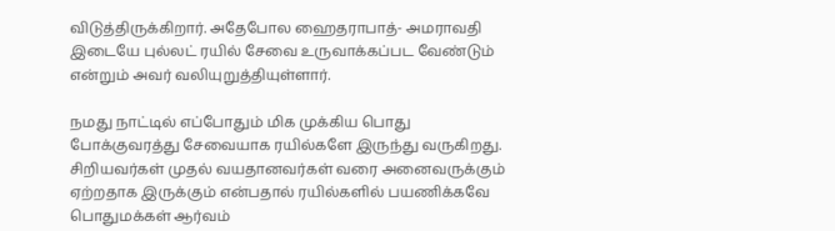விடுத்திருக்கிறார். அதேபோல ஹைதராபாத்- அமராவதி இடையே புல்லட் ரயில் சேவை உருவாக்கப்பட வேண்டும் என்றும் அவர் வலியுறுத்தியுள்ளார்.

நமது நாட்டில் எப்போதும் மிக முக்கிய பொது போக்குவரத்து சேவையாக ரயில்களே இருந்து வருகிறது. சிறியவர்கள் முதல் வயதானவர்கள் வரை அனைவருக்கும் ஏற்றதாக இருக்கும் என்பதால் ரயில்களில் பயணிக்கவே பொதுமக்கள் ஆர்வம்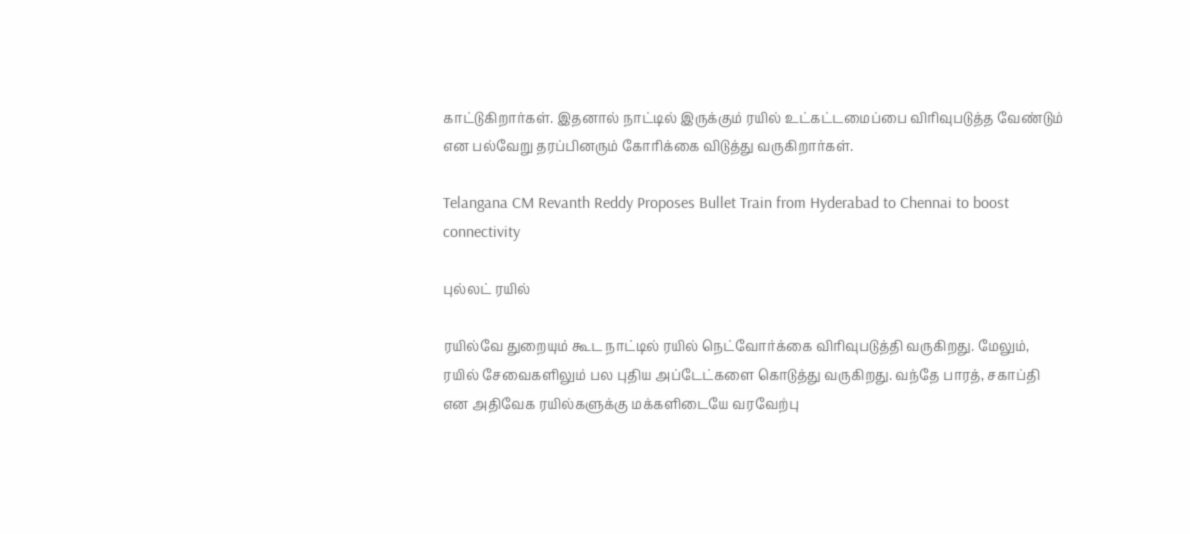காட்டுகிறார்கள். இதனால் நாட்டில் இருக்கும் ரயில் உட்கட்டமைப்பை விரிவுபடுத்த வேண்டும் என பல்வேறு தரப்பினரும் கோரிக்கை விடுத்து வருகிறார்கள்.

Telangana CM Revanth Reddy Proposes Bullet Train from Hyderabad to Chennai to boost connectivity

புல்லட் ரயில்

ரயில்வே துறையும் கூட நாட்டில் ரயில் நெட்வோர்க்கை விரிவுபடுத்தி வருகிறது. மேலும், ரயில் சேவைகளிலும் பல புதிய அப்டேட்களை கொடுத்து வருகிறது. வந்தே பாரத், சகாப்தி என அதிவேக ரயில்களுக்கு மக்களிடையே வரவேற்பு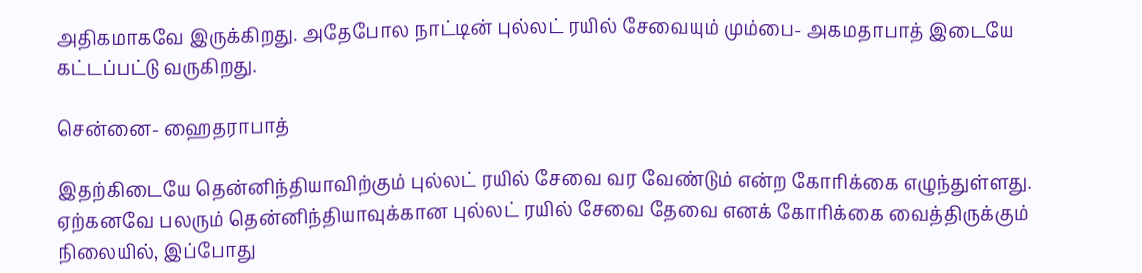அதிகமாகவே இருக்கிறது. அதேபோல நாட்டின் புல்லட் ரயில் சேவையும் மும்பை- அகமதாபாத் இடையே கட்டப்பட்டு வருகிறது.

சென்னை- ஹைதராபாத்

இதற்கிடையே தென்னிந்தியாவிற்கும் புல்லட் ரயில் சேவை வர வேண்டும் என்ற கோரிக்கை எழுந்துள்ளது. ஏற்கனவே பலரும் தென்னிந்தியாவுக்கான புல்லட் ரயில் சேவை தேவை எனக் கோரிக்கை வைத்திருக்கும் நிலையில், இப்போது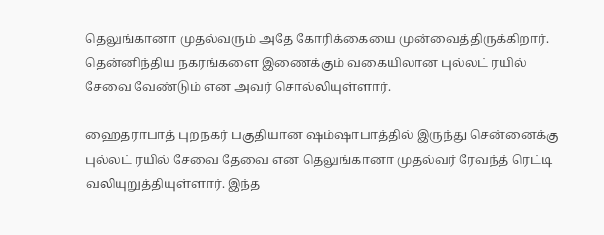தெலுங்கானா முதல்வரும் அதே கோரிக்கையை முன்வைத்திருக்கிறார். தென்னிந்திய நகரங்களை இணைக்கும் வகையிலான புல்லட் ரயில் சேவை வேண்டும் என அவர் சொல்லியுள்ளார்.

ஹைதராபாத் புறநகர் பகுதியான ஷம்ஷாபாத்தில் இருந்து சென்னைக்கு புல்லட் ரயில் சேவை தேவை என தெலுங்கானா முதல்வர் ரேவந்த் ரெட்டி வலியுறுத்தியுள்ளார். இந்த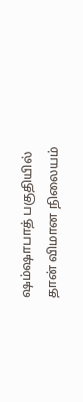ஷம்ஷாபாத் பகுதியில் தான் விமான நிலையம்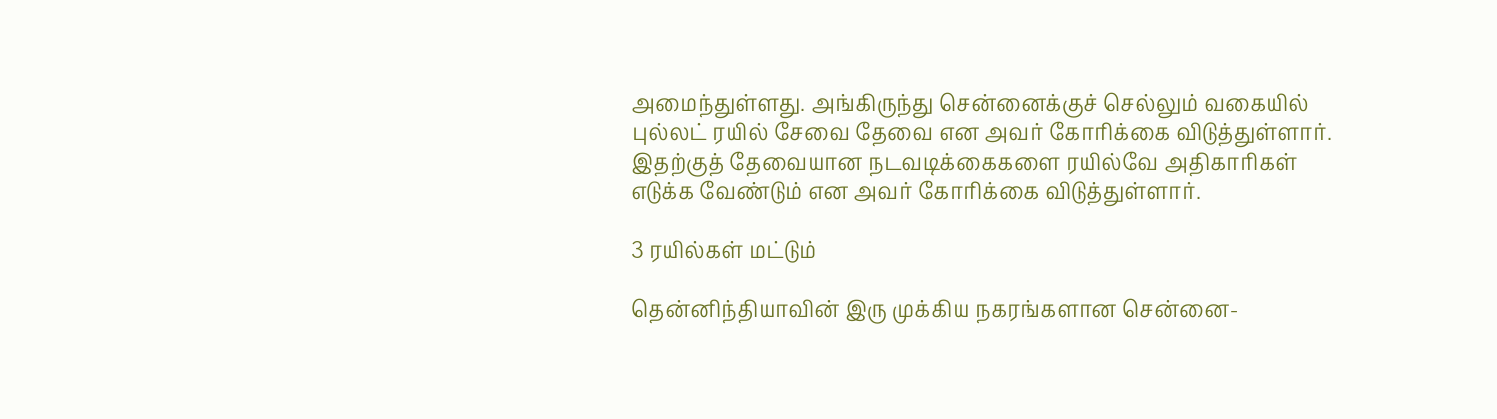அமைந்துள்ளது. அங்கிருந்து சென்னைக்குச் செல்லும் வகையில் புல்லட் ரயில் சேவை தேவை என அவர் கோரிக்கை விடுத்துள்ளார். இதற்குத் தேவையான நடவடிக்கைகளை ரயில்வே அதிகாரிகள் எடுக்க வேண்டும் என அவர் கோரிக்கை விடுத்துள்ளார்.

3 ரயில்கள் மட்டும்

தென்னிந்தியாவின் இரு முக்கிய நகரங்களான சென்னை-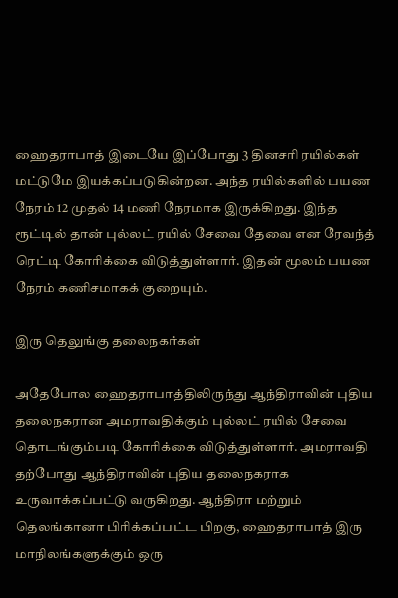ஹைதராபாத் இடையே இப்போது 3 தினசரி ரயில்கள் மட்டுமே இயக்கப்படுகின்றன. அந்த ரயில்களில் பயண நேரம் 12 முதல் 14 மணி நேரமாக இருக்கிறது. இந்த ரூட்டில் தான் புல்லட் ரயில் சேவை தேவை என ரேவந்த் ரெட்டி கோரிக்கை விடுத்துள்ளார். இதன் மூலம் பயண நேரம் கணிசமாகக் குறையும்.

இரு தெலுங்கு தலைநகர்கள்

அதேபோல ஹைதராபாத்திலிருந்து ஆந்திராவின் புதிய தலைநகரான அமராவதிக்கும் புல்லட் ரயில் சேவை தொடங்கும்படி கோரிக்கை விடுத்துள்ளார். அமராவதி தற்போது ஆந்திராவின் புதிய தலைநகராக உருவாக்கப்பட்டு வருகிறது. ஆந்திரா மற்றும் தெலங்கானா பிரிக்கப்பட்ட பிறகு, ஹைதராபாத் இரு மாநிலங்களுக்கும் ஒரு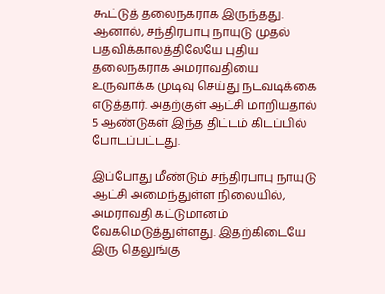கூட்டுத் தலைநகராக இருந்தது. ஆனால், சந்திரபாபு நாயுடு முதல் பதவிக்காலத்திலேயே புதிய தலைநகராக அமராவதியை உருவாக்க முடிவு செய்து நடவடிக்கை எடுத்தார். அதற்குள் ஆட்சி மாறியதால் 5 ஆண்டுகள் இந்த திட்டம் கிடப்பில் போடப்பட்டது.

இப்போது மீண்டும் சந்திரபாபு நாயுடு ஆட்சி அமைந்துள்ள நிலையில், அமராவதி கட்டுமானம் வேகமெடுத்துள்ளது. இதற்கிடையே இரு தெலுங்கு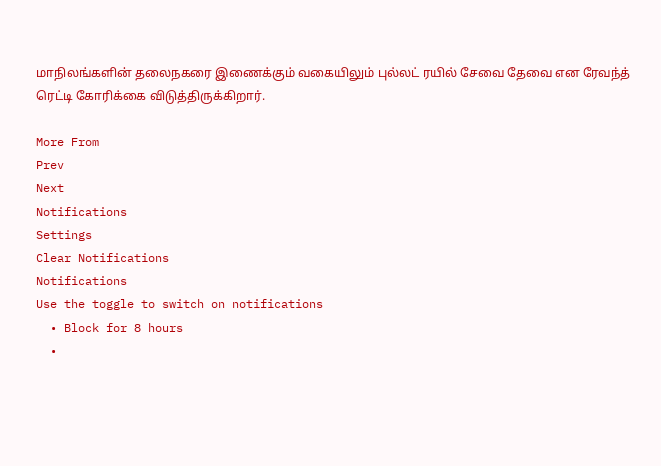மாநிலங்களின் தலைநகரை இணைக்கும் வகையிலும் புல்லட் ரயில் சேவை தேவை என ரேவந்த் ரெட்டி கோரிக்கை விடுத்திருக்கிறார்.

More From
Prev
Next
Notifications
Settings
Clear Notifications
Notifications
Use the toggle to switch on notifications
  • Block for 8 hours
  •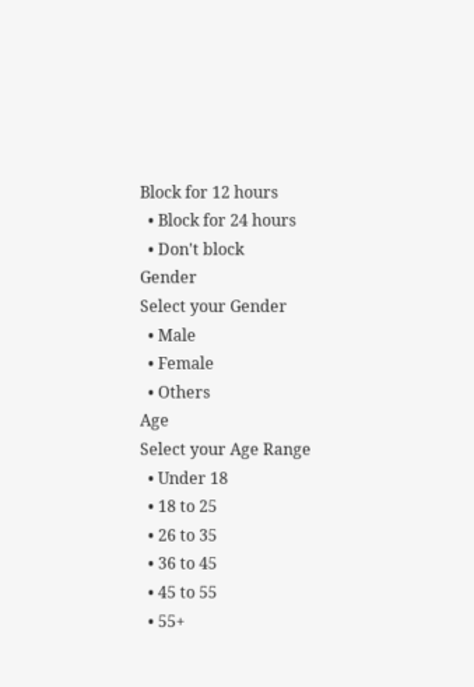Block for 12 hours
  • Block for 24 hours
  • Don't block
Gender
Select your Gender
  • Male
  • Female
  • Others
Age
Select your Age Range
  • Under 18
  • 18 to 25
  • 26 to 35
  • 36 to 45
  • 45 to 55
  • 55+